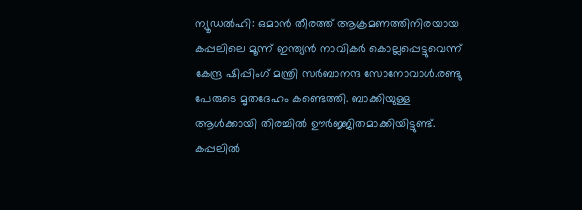ന്യൂഡൽഹി: ഒമാൻ തീരത്ത് ആക്രമണത്തിനിരയായ കപ്പലിലെ മൂന്ന് ഇന്ത്യൻ നാവികർ കൊല്ലപ്പെട്ടുവെന്ന് കേന്ദ്ര ഷിപ്പിംഗ് മന്ത്രി സർബാനന്ദ സോനോവാൾ.രണ്ടു പേരുടെ മൃതദേഹം കണ്ടെത്തി. ബാക്കിയുള്ള ആൾക്കായി തിരച്ചിൽ ഊർജ്ജിതമാക്കിയിട്ടുണ്ട്. കപ്പലിൽ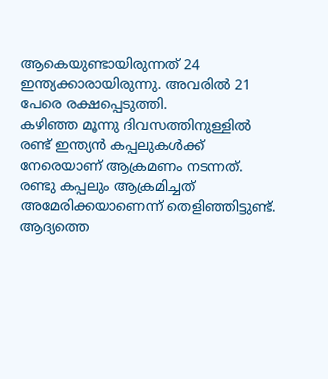ആകെയുണ്ടായിരുന്നത് 24 ഇന്ത്യക്കാരായിരുന്നു. അവരിൽ 21 പേരെ രക്ഷപ്പെടുത്തി.
കഴിഞ്ഞ മൂന്നു ദിവസത്തിനുള്ളിൽ രണ്ട് ഇന്ത്യൻ കപ്പലുകൾക്ക് നേരെയാണ് ആക്രമണം നടന്നത്. രണ്ടു കപ്പലും ആക്രമിച്ചത് അമേരിക്കയാണെന്ന് തെളിഞ്ഞിട്ടുണ്ട്. ആദ്യത്തെ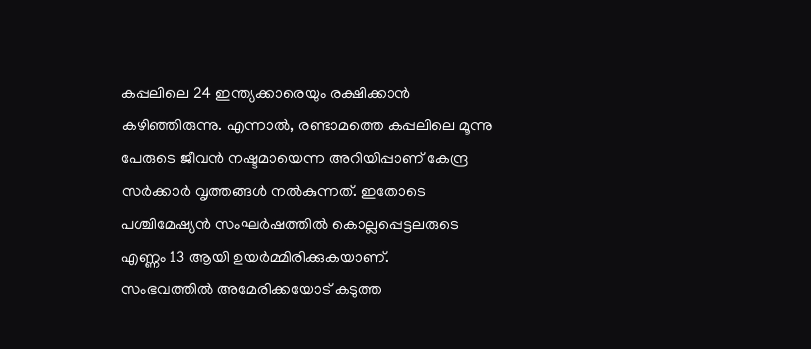കപ്പലിലെ 24 ഇന്ത്യക്കാരെയും രക്ഷിക്കാൻ കഴിഞ്ഞിരുന്നു. എന്നാൽ, രണ്ടാമത്തെ കപ്പലിലെ മൂന്നു പേരുടെ ജീവൻ നഷ്ടമായെന്ന അറിയിപ്പാണ് കേന്ദ്ര സർക്കാർ വൃത്തങ്ങൾ നൽകുന്നത്. ഇതോടെ പശ്ചിമേഷ്യൻ സംഘർഷത്തിൽ കൊല്ലപ്പെട്ടലരുടെ എണ്ണം 13 ആയി ഉയർമ്മിരിക്കുകയാണ്.
സംഭവത്തിൽ അമേരിക്കയോട് കടുത്ത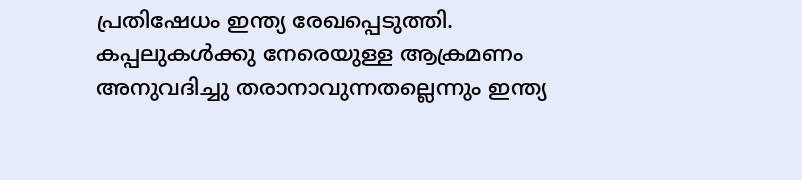പ്രതിഷേധം ഇന്ത്യ രേഖപ്പെടുത്തി. കപ്പലുകൾക്കു നേരെയുള്ള ആക്രമണം അനുവദിച്ചു തരാനാവുന്നതല്ലെന്നും ഇന്ത്യ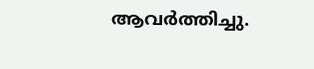ആവർത്തിച്ചു.